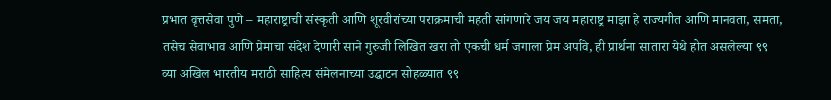प्रभात वृत्तसेवा पुणे – महाराष्ट्राची संस्कृती आणि शूरवीरांच्या पराक्रमाची महती सांगणारे जय जय महाराष्ट्र माझा हे राज्यगीत आणि मानवता, समता, तसेच सेवाभाव आणि प्रेमाचा संदेश देणारी साने गुरुजी लिखित खरा तो एकची धर्म जगाला प्रेम अर्पावे, ही प्रार्थना सातारा येथे होत असलेल्या ९९ व्या अखिल भारतीय मराठी साहित्य संमेलनाच्या उद्घाटन सोहळ्यात ९९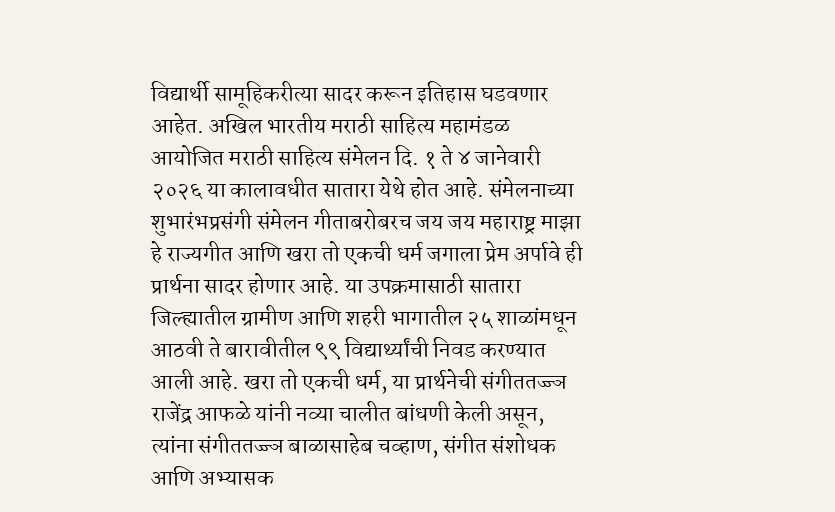विद्यार्थी सामूहिकरीत्या सादर करून इतिहास घडवणार आहेत. अखिल भारतीय मराठी साहित्य महामंडळ आयोजित मराठी साहित्य संमेलन दि. १ ते ४ जानेवारी २०२६ या कालावधीत सातारा येथे होत आहे. संमेलनाच्या शुभारंभप्रसंगी संमेलन गीताबरोबरच जय जय महाराष्ट्र माझा हे राज्यगीत आणि खरा तो एकची धर्म जगाला प्रेम अर्पावे ही प्रार्थना सादर होणार आहे. या उपक्रमासाठी सातारा जिल्ह्यातील ग्रामीण आणि शहरी भागातील २५ शाळांमधून आठवी ते बारावीतील ९९ विद्यार्थ्यांची निवड करण्यात आली आहे. खरा तो एकची धर्म, या प्रार्थनेची संगीततज्ज्ञ राजेंद्र आफळे यांनी नव्या चालीत बांधणी केली असून, त्यांना संगीततज्ज्ञ बाळासाहेब चव्हाण, संगीत संशोधक आणि अभ्यासक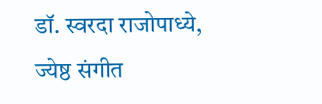डॉ. स्वरदा राजोपाध्ये, ज्येष्ठ संगीत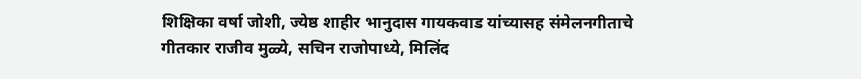शिक्षिका वर्षा जोशी, ज्येष्ठ शाहीर भानुदास गायकवाड यांच्यासह संमेलनगीताचे गीतकार राजीव मुळ्ये, सचिन राजोपाध्ये, मिलिंद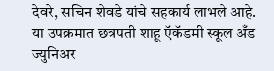देवरे, सचिन शेवडे यांचे सहकार्य लाभले आहे. या उपक्रमात छत्रपती शाहू ऍकॅडमी स्कूल अँड ज्युनिअर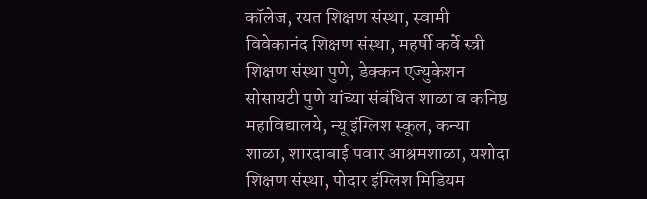कॉलेज, रयत शिक्षण संस्था, स्वामी विवेकानंद शिक्षण संस्था, महर्षी कर्वे स्त्री शिक्षण संस्था पुणे, डेक्कन एज्युकेशन सोसायटी पुणे यांच्या संबंधित शाळा व कनिष्ठ महाविद्यालये, न्यू इंग्लिश स्कूल, कन्या शाळा, शारदाबाई पवार आश्रमशाळा, यशोदा शिक्षण संस्था, पोदार इंग्लिश मिडियम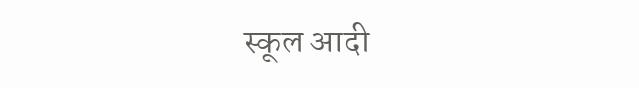स्कूल आदी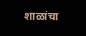शाळांचा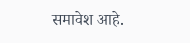समावेश आहे.